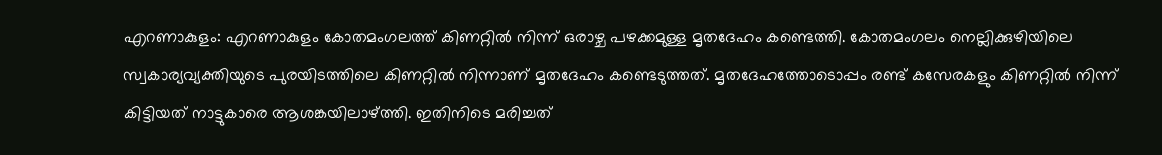എറണാകുളം: എറണാകുളം കോതമംഗലത്ത് കിണറ്റിൽ നിന്ന് ഒരാഴ്ച പഴക്കമുള്ള മൃതദേഹം കണ്ടെത്തി. കോതമംഗലം നെല്ലിക്കുഴിയിലെ സ്വകാര്യവ്യക്തിയുടെ പുരയിടത്തിലെ കിണറ്റിൽ നിന്നാണ് മൃതദേഹം കണ്ടെടുത്തത്. മൃതദേഹത്തോടൊപ്പം രണ്ട് കസേരകളും കിണറ്റിൽ നിന്ന് കിട്ടിയത് നാട്ടുകാരെ ആശങ്കയിലാഴ്ത്തി. ഇതിനിടെ മരിച്ചത്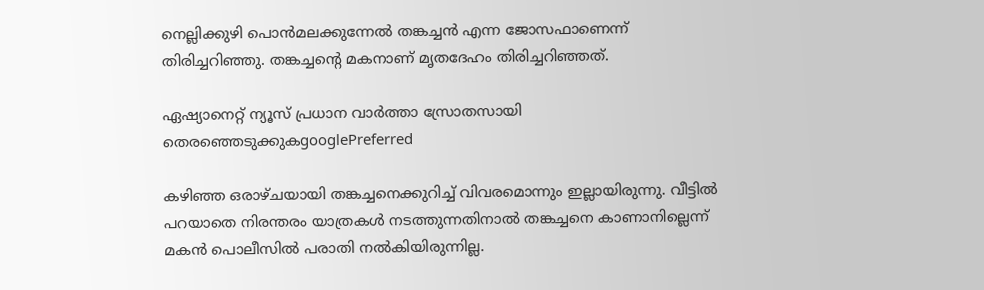നെല്ലിക്കുഴി പൊൻമലക്കുന്നേൽ തങ്കച്ചൻ എന്ന ജോസഫാണെന്ന് തിരിച്ചറിഞ്ഞു. തങ്കച്ചന്‍റെ മകനാണ് മൃതദേഹം തിരിച്ചറിഞ്ഞത്.

ഏഷ്യാനെറ്റ് ന്യൂസ് പ്രധാന വാർത്താ സ്രോതസായി തെരഞ്ഞെടുക്കുകgooglePreferred

കഴിഞ്ഞ ഒരാഴ്ചയായി തങ്കച്ചനെക്കുറിച്ച് വിവരമൊന്നും ഇല്ലായിരുന്നു. വീട്ടിൽ പറയാതെ നിരന്തരം യാത്രകൾ നടത്തുന്നതിനാൽ തങ്കച്ചനെ കാണാനില്ലെന്ന് മകൻ പൊലീസിൽ പരാതി നൽകിയിരുന്നില്ല.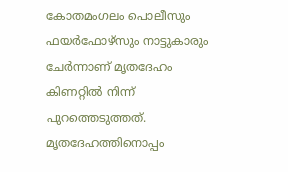കോതമംഗലം പൊലീസും ഫയർഫോഴ്സും നാട്ടുകാരും ചേർന്നാണ് മൃതദേഹം കിണറ്റിൽ നിന്ന് പുറത്തെടുത്തത്. മൃതദേഹത്തിനൊപ്പം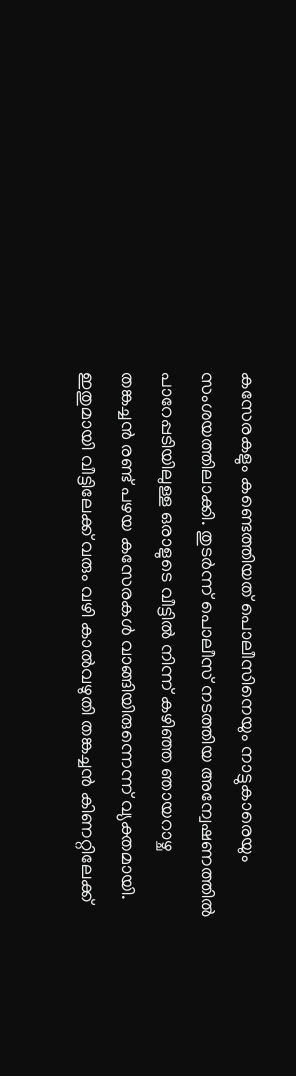കസേരകളും കണ്ടെത്തിയത് പൊലീസിനെയും നാട്ടുകാരെയും സംശയത്തിലാക്കി. തുടര്‍ന്ന് പൊലീസ് നടത്തിയ അന്വേഷണത്തിൽ പാറേപ്പടിയിലുള്ള ഒരാളുടെ വീട്ടിൽ നിന്ന് കഴിഞ്ഞ ഞായറാഴ്ച തങ്കച്ചൻ രണ്ട് പഴയ കസേരകൾ വാങ്ങിയിരുന്നെന്ന് വ്യക്തമായി. ഇതുമായി വീട്ടിലേക്ക് വരും വഴി കാൽവഴുതി തങ്കച്ചൻ കിണറ്റിലേക്ക്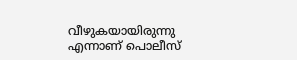വീഴുകയായിരുന്നു എന്നാണ് പൊലീസ്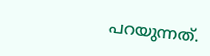പറയുന്നത്.